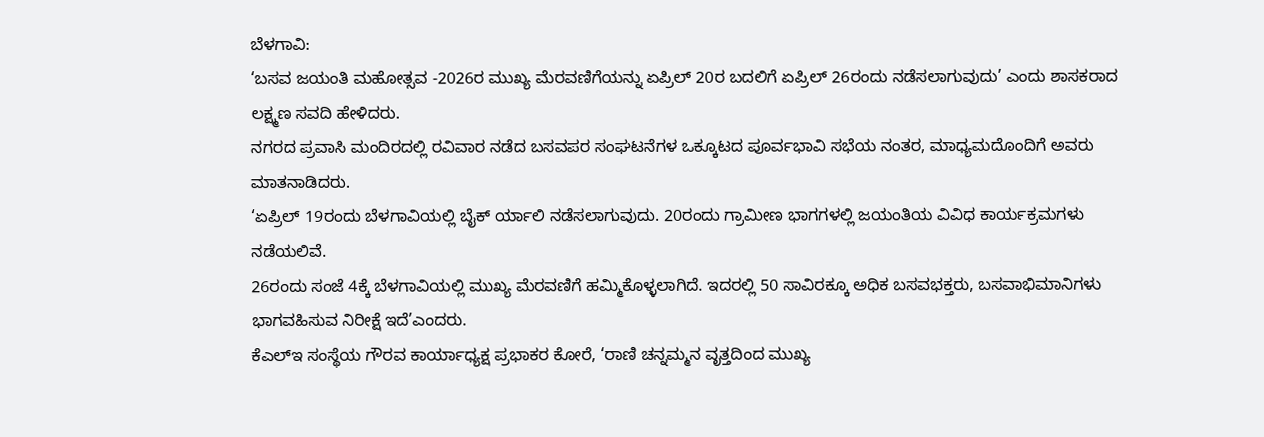ಬೆಳಗಾವಿ:
‘ಬಸವ ಜಯಂತಿ ಮಹೋತ್ಸವ -2026ರ ಮುಖ್ಯ ಮೆರವಣಿಗೆಯನ್ನು ಏಪ್ರಿಲ್ 20ರ ಬದಲಿಗೆ ಏಪ್ರಿಲ್ 26ರಂದು ನಡೆಸಲಾಗುವುದು’ ಎಂದು ಶಾಸಕರಾದ ಲಕ್ಷ್ಮಣ ಸವದಿ ಹೇಳಿದರು.
ನಗರದ ಪ್ರವಾಸಿ ಮಂದಿರದಲ್ಲಿ ರವಿವಾರ ನಡೆದ ಬಸವಪರ ಸಂಘಟನೆಗಳ ಒಕ್ಕೂಟದ ಪೂರ್ವಭಾವಿ ಸಭೆಯ ನಂತರ, ಮಾಧ್ಯಮದೊಂದಿಗೆ ಅವರು ಮಾತನಾಡಿದರು.
‘ಏಪ್ರಿಲ್ 19ರಂದು ಬೆಳಗಾವಿಯಲ್ಲಿ ಬೈಕ್ ರ್ಯಾಲಿ ನಡೆಸಲಾಗುವುದು. 20ರಂದು ಗ್ರಾಮೀಣ ಭಾಗಗಳಲ್ಲಿ ಜಯಂತಿಯ ವಿವಿಧ ಕಾರ್ಯಕ್ರಮಗಳು ನಡೆಯಲಿವೆ.
26ರಂದು ಸಂಜೆ 4ಕ್ಕೆ ಬೆಳಗಾವಿಯಲ್ಲಿ ಮುಖ್ಯ ಮೆರವಣಿಗೆ ಹಮ್ಮಿಕೊಳ್ಳಲಾಗಿದೆ. ಇದರಲ್ಲಿ 50 ಸಾವಿರಕ್ಕೂ ಅಧಿಕ ಬಸವಭಕ್ತರು, ಬಸವಾಭಿಮಾನಿಗಳು ಭಾಗವಹಿಸುವ ನಿರೀಕ್ಷೆ ಇದೆ’ಎಂದರು.
ಕೆಎಲ್ಇ ಸಂಸ್ಥೆಯ ಗೌರವ ಕಾರ್ಯಾಧ್ಯಕ್ಷ ಪ್ರಭಾಕರ ಕೋರೆ, ‘ರಾಣಿ ಚನ್ನಮ್ಮನ ವೃತ್ತದಿಂದ ಮುಖ್ಯ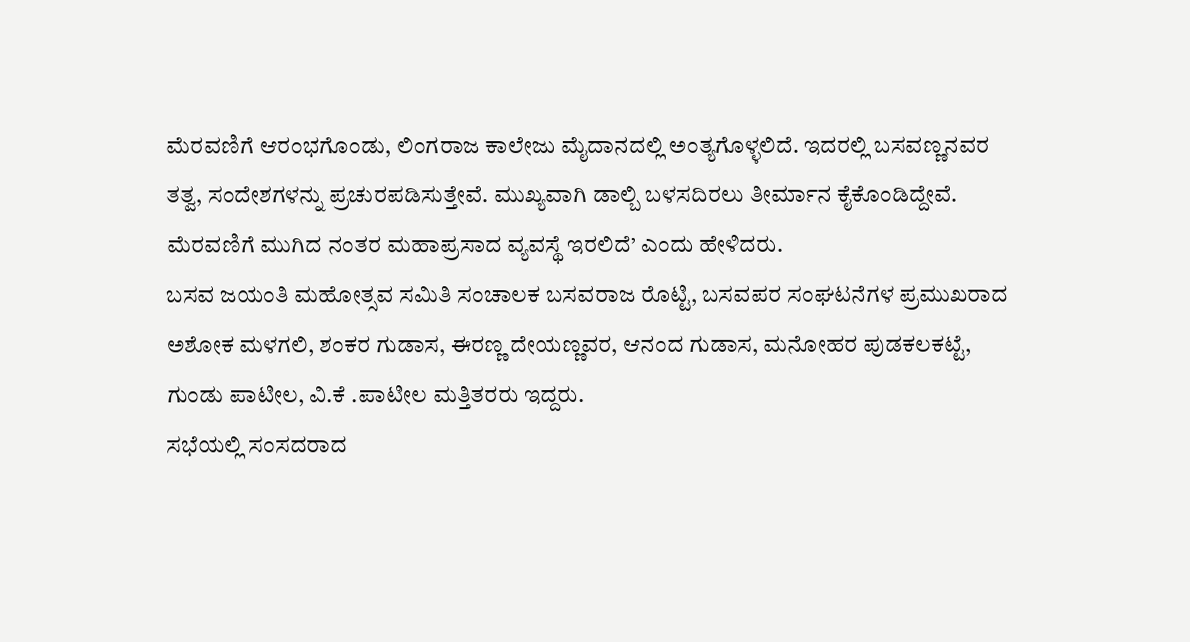ಮೆರವಣಿಗೆ ಆರಂಭಗೊಂಡು, ಲಿಂಗರಾಜ ಕಾಲೇಜು ಮೈದಾನದಲ್ಲಿ ಅಂತ್ಯಗೊಳ್ಳಲಿದೆ. ಇದರಲ್ಲಿ ಬಸವಣ್ಣನವರ ತತ್ವ, ಸಂದೇಶಗಳನ್ನು ಪ್ರಚುರಪಡಿಸುತ್ತೇವೆ. ಮುಖ್ಯವಾಗಿ ಡಾಲ್ಬಿ ಬಳಸದಿರಲು ತೀರ್ಮಾನ ಕೈಕೊಂಡಿದ್ದೇವೆ. ಮೆರವಣಿಗೆ ಮುಗಿದ ನಂತರ ಮಹಾಪ್ರಸಾದ ವ್ಯವಸ್ಥೆ ಇರಲಿದೆ’ ಎಂದು ಹೇಳಿದರು.
ಬಸವ ಜಯಂತಿ ಮಹೋತ್ಸವ ಸಮಿತಿ ಸಂಚಾಲಕ ಬಸವರಾಜ ರೊಟ್ಟಿ, ಬಸವಪರ ಸಂಘಟನೆಗಳ ಪ್ರಮುಖರಾದ ಅಶೋಕ ಮಳಗಲಿ, ಶಂಕರ ಗುಡಾಸ, ಈರಣ್ಣ ದೇಯಣ್ಣವರ, ಆನಂದ ಗುಡಾಸ, ಮನೋಹರ ಪುಡಕಲಕಟ್ಟೆ, ಗುಂಡು ಪಾಟೀಲ, ವಿ.ಕೆ .ಪಾಟೀಲ ಮತ್ತಿತರರು ಇದ್ದರು.
ಸಭೆಯಲ್ಲಿ ಸಂಸದರಾದ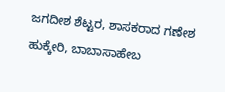ಜಗದೀಶ ಶೆಟ್ಟರ, ಶಾಸಕರಾದ ಗಣೇಶ ಹುಕ್ಕೇರಿ, ಬಾಬಾಸಾಹೇಬ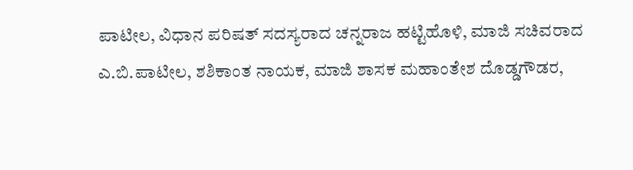ಪಾಟೀಲ, ವಿಧಾನ ಪರಿಷತ್ ಸದಸ್ಯರಾದ ಚನ್ನರಾಜ ಹಟ್ಟಿಹೊಳಿ, ಮಾಜಿ ಸಚಿವರಾದ ಎ.ಬಿ.ಪಾಟೀಲ, ಶಶಿಕಾಂತ ನಾಯಕ, ಮಾಜಿ ಶಾಸಕ ಮಹಾಂತೇಶ ದೊಡ್ಡಗೌಡರ,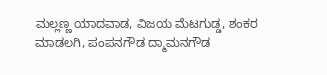ಮಲ್ಲಣ್ಣ ಯಾದವಾಡ, ವಿಜಯ ಮೆಟಗುಡ್ಡ, ಶಂಕರ ಮಾಡಲಗಿ, ಪಂಪನಗೌಡ ದ್ಮಾಮನಗೌಡ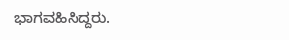ಭಾಗವಹಿಸಿದ್ದರು.